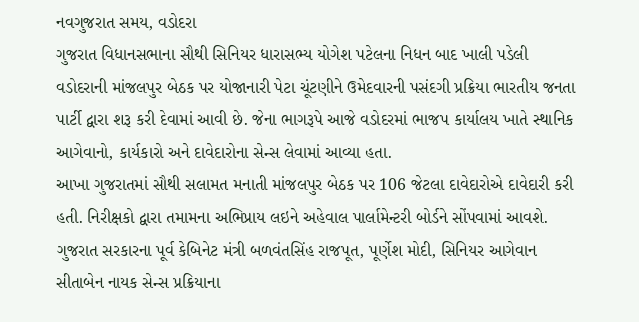નવગુજરાત સમય, વડોદરા
ગુજરાત વિધાનસભાના સૌથી સિનિયર ધારાસભ્ય યોગેશ પટેલના નિધન બાદ ખાલી પડેલી વડોદરાની માંજલપુર બેઠક પર યોજાનારી પેટા ચૂંટણીને ઉમેદવારની પસંદગી પ્રક્રિયા ભારતીય જનતા પાર્ટી દ્વારા શરૂ કરી દેવામાં આવી છે. જેના ભાગરૂપે આજે વડોદરમાં ભાજપ કાર્યાલય ખાતે સ્થાનિક આગેવાનો, કાર્યકારો અને દાવેદારોના સેન્સ લેવામાં આવ્યા હતા.
આખા ગુજરાતમાં સૌથી સલામત મનાતી માંજલપુર બેઠક પર 106 જેટલા દાવેદારોએ દાવેદારી કરી હતી. નિરીક્ષકો દ્વારા તમામના અભિપ્રાય લઇને અહેવાલ પાર્લામેન્ટરી બોર્ડને સોંપવામાં આવશે.
ગુજરાત સરકારના પૂર્વ કેબિનેટ મંત્રી બળવંતસિંહ રાજપૂત, પૂર્ણેશ મોદી, સિનિયર આગેવાન સીતાબેન નાયક સેન્સ પ્રક્રિયાના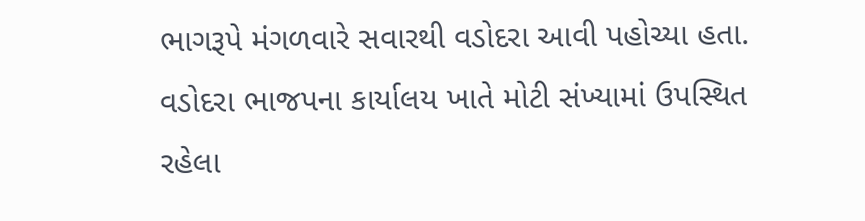ભાગરૂપે મંગળવારે સવારથી વડોદરા આવી પહોચ્યા હતા. વડોદરા ભાજપના કાર્યાલય ખાતે મોટી સંખ્યામાં ઉપસ્થિત રહેલા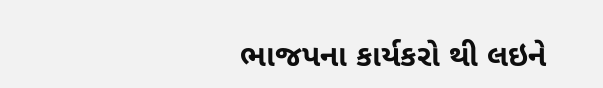ભાજપના કાર્યકરો થી લઇને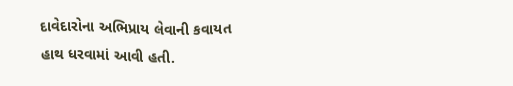દાવેદારોના અભિપ્રાય લેવાની કવાયત હાથ ધરવામાં આવી હતી.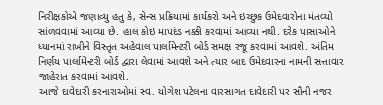નિરીક્ષકોએ જણાવ્યુ હતુ કે, સેન્સ પ્રક્રિયામાં કાર્યકરો અને ઇચ્છુક ઉમેદવારોના મંતવ્યો સાંળવવામાં આવ્યા છે. હાલ કોઇ માપદંડ નક્કી કરવામાં આવ્યા નથી. દરેક પાસાઓને ધ્યાનમાં રાખીને વિસ્તૃત અહેવાલ પાર્લામેન્ટરી બોર્ડ સમક્ષ રજૂ કરવામાં આવશે. અંતિમ નિર્ણય પાર્લામેન્ટરી બોર્ડ દ્વારા લેવામાં આવશે અને ત્યાર બાદ ઉમેદવારના નામની સત્તાવાર જાહેરાત કરવામાં આવશે.
આજે દાવેદારી કરનારાઓમાં સ્વ. યોગેશ પટેલના વારસાગત દાવેદારી પર સૌની નજર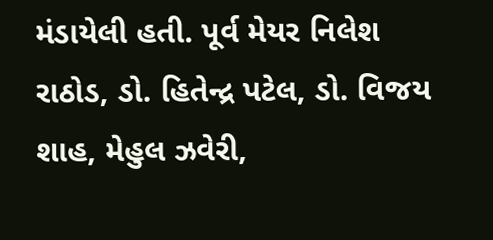મંડાયેલી હતી. પૂર્વ મેયર નિલેશ રાઠોડ, ડો. હિતેન્દ્ર પટેલ, ડો. વિજય શાહ, મેહુલ ઝવેરી,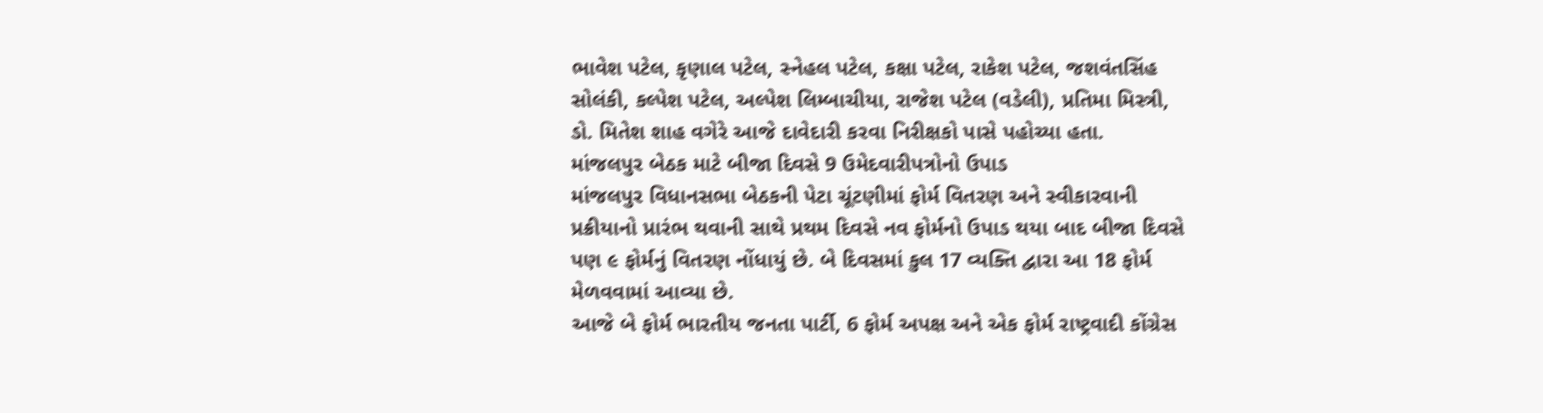ભાવેશ પટેલ, કૃણાલ પટેલ, સ્નેહલ પટેલ, કક્ષા પટેલ, રાકેશ પટેલ, જશવંતસિંહ સોલંકી, કલ્પેશ પટેલ, અલ્પેશ લિમ્બાચીયા, રાજેશ પટેલ (વડેલી), પ્રતિમા મિસ્ત્રી, ડો. મિતેશ શાહ વગેરે આજે દાવેદારી કરવા નિરીક્ષકો પાસે પહોચ્યા હતા.
માંજલપુર બેઠક માટે બીજા દિવસે 9 ઉમેદવારીપત્રોનો ઉપાડ
માંજલપુર વિધાનસભા બેઠકની પેટા ચૂંટણીમાં ફોર્મ વિતરણ અને સ્વીકારવાની પ્રક્રીયાનો પ્રારંભ થવાની સાથે પ્રથમ દિવસે નવ ફોર્મનો ઉપાડ થયા બાદ બીજા દિવસે પણ ૯ ફોર્મનું વિતરણ નોંધાયું છે. બે દિવસમાં કુલ 17 વ્યક્તિ દ્વારા આ 18 ફોર્મ મેળવવામાં આવ્યા છે.
આજે બે ફોર્મ ભારતીય જનતા પાર્ટી, 6 ફોર્મ અપક્ષ અને એક ફોર્મ રાષ્ટ્રવાદી કોંગ્રેસ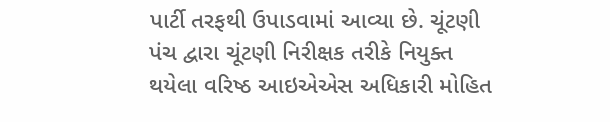પાર્ટી તરફથી ઉપાડવામાં આવ્યા છે. ચૂંટણી પંચ દ્વારા ચૂંટણી નિરીક્ષક તરીકે નિયુક્ત થયેલા વરિષ્ઠ આઇએએસ અધિકારી મોહિત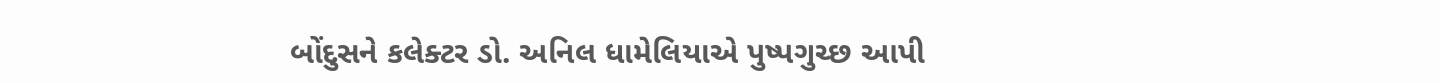બોંદુસને કલેક્ટર ડો. અનિલ ધામેલિયાએ પુષ્પગુચ્છ આપી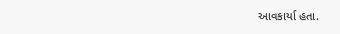આવકાર્યા હતા.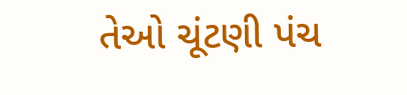તેઓ ચૂંટણી પંચ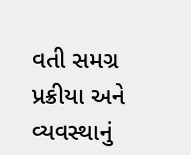વતી સમગ્ર પ્રક્રીયા અને વ્યવસ્થાનું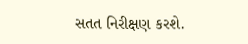સતત નિરીક્ષણ કરશે.